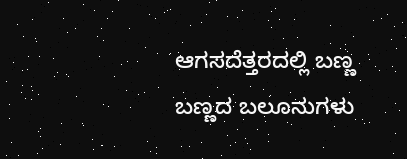ಆಗಸದೆತ್ತರದಲ್ಲಿ ಬಣ್ಣ ಬಣ್ಣದ ಬಲೂನುಗಳು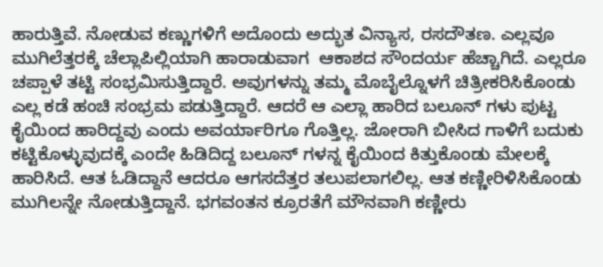ಹಾರುತ್ತಿವೆ. ನೋಡುವ ಕಣ್ಣುಗಳಿಗೆ ಅದೊಂದು ಅದ್ಭುತ ವಿನ್ಯಾಸ, ರಸದೌತಣ. ಎಲ್ಲವೂ ಮುಗಿಲೆತ್ತರಕ್ಕೆ ಚೆಲ್ಲಾಪಿಲ್ಲಿಯಾಗಿ ಹಾರಾಡುವಾಗ  ಆಕಾಶದ ಸೌಂದರ್ಯ ಹೆಚ್ಚಾಗಿದೆ. ಎಲ್ಲರೂ ಚಪ್ಪಾಳೆ ತಟ್ಟಿ ಸಂಭ್ರಮಿಸುತ್ತಿದ್ದಾರೆ. ಅವುಗಳನ್ನು ತಮ್ಮ ಮೊಬೈಲ್ನೊಳಗೆ ಚಿತ್ರೀಕರಿಸಿಕೊಂಡು ಎಲ್ಲ ಕಡೆ ಹಂಚಿ ಸಂಭ್ರಮ ಪಡುತ್ತಿದ್ದಾರೆ. ಆದರೆ ಆ ಎಲ್ಲಾ ಹಾರಿದ ಬಲೂನ್ ಗಳು ಪುಟ್ಟ ಕೈಯಿಂದ ಹಾರಿದ್ದವು ಎಂದು ಅವರ್ಯಾರಿಗೂ ಗೊತ್ತಿಲ್ಲ. ಜೋರಾಗಿ ಬೀಸಿದ ಗಾಳಿಗೆ ಬದುಕು ಕಟ್ಟಿಕೊಳ್ಳುವುದಕ್ಕೆ ಎಂದೇ ಹಿಡಿದಿದ್ದ ಬಲೂನ್ ಗಳನ್ನ ಕೈಯಿಂದ ಕಿತ್ತುಕೊಂಡು ಮೇಲಕ್ಕೆ ಹಾರಿಸಿದೆ. ಆತ ಓಡಿದ್ದಾನೆ ಆದರೂ ಆಗಸದೆತ್ತರ ತಲುಪಲಾಗಲಿಲ್ಲ. ಆತ ಕಣ್ಣೀರಿಳಿಸಿಕೊಂಡು ಮುಗಿಲನ್ನೇ ನೋಡುತ್ತಿದ್ದಾನೆ. ಭಗವಂತನ ಕ್ರೂರತೆಗೆ ಮೌನವಾಗಿ ಕಣ್ಣೀರು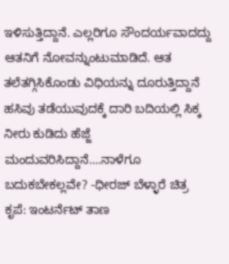ಇಳಿಸುತ್ತಿದ್ದಾನೆ. ಎಲ್ಲರಿಗೂ ಸೌಂದರ್ಯವಾದದ್ದು ಆತನಿಗೆ ನೋವನ್ನುಂಟುಮಾಡಿದೆ. ಆತ ತಲೆತಗ್ಗಿಸಿಕೊಂಡು ವಿಧಿಯನ್ನು ದೂರುತ್ತಿದ್ದಾನೆ ಹಸಿವು ತಡೆಯುವುದಕ್ಕೆ ದಾರಿ ಬದಿಯಲ್ಲಿ ಸಿಕ್ಕ ನೀರು ಕುಡಿದು ಹೆಜ್ಜೆ ಮಂದುವರಿಸಿದ್ದಾನೆ....ನಾಳೆಗೂ ಬದುಕಬೇಕಲ್ಲವೇ? -ಧೀರಜ್ ಬೆಳ್ಳಾರೆ ಚಿತ್ರ ಕೃಪೆ: ಇಂಟರ್ನೆಟ್ ತಾಣ